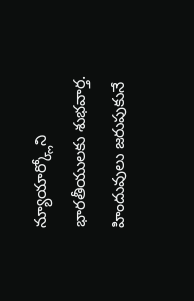న్యూయార్క్లోని భారతీయులకు శుభవార్త. హిందువులు జరుపుకునే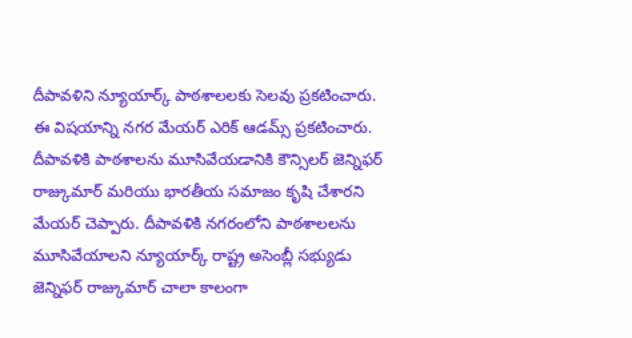దీపావళిని న్యూయార్క్ పాఠశాలలకు సెలవు ప్రకటించారు. ఈ విషయాన్ని నగర మేయర్ ఎరిక్ ఆడమ్స్ ప్రకటించారు.
దీపావళికి పాఠశాలను మూసివేయడానికి కౌన్సిలర్ జెన్నిఫర్ రాజ్కుమార్ మరియు భారతీయ సమాజం కృషి చేశారని మేయర్ చెప్పారు. దీపావళికి నగరంలోని పాఠశాలలను మూసివేయాలని న్యూయార్క్ రాష్ట్ర అసెంబ్లీ సభ్యుడు జెన్నిఫర్ రాజ్కుమార్ చాలా కాలంగా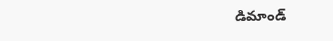డిమాండ్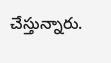చేస్తున్నారు.